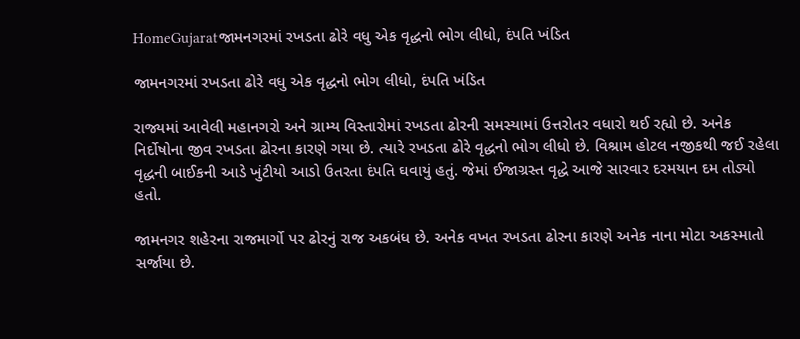HomeGujaratજામનગરમાં રખડતા ઢોરે વધુ એક વૃદ્ધનો ભોગ લીધો, દંપતિ ખંડિત

જામનગરમાં રખડતા ઢોરે વધુ એક વૃદ્ધનો ભોગ લીધો, દંપતિ ખંડિત

રાજ્યમાં આવેલી મહાનગરો અને ગ્રામ્ય વિસ્તારોમાં રખડતા ઢોરની સમસ્યામાં ઉત્તરોતર વધારો થઈ રહ્યો છે. અનેક નિર્દોષોના જીવ રખડતા ઢોરના કારણે ગયા છે. ત્યારે રખડતા ઢોરે વૃદ્ધનો ભોગ લીધો છે. વિશ્રામ હોટલ નજીકથી જઈ રહેલા વૃદ્ધની બાઈકની આડે ખુંટીયો આડો ઉતરતા દંપતિ ઘવાયું હતું. જેમાં ઈજાગ્રસ્ત વૃદ્ધે આજે સારવાર દરમયાન દમ તોડ્યો હતો.

જામનગર શહેરના રાજમાર્ગો પર ઢોરનું રાજ અકબંધ છે. અનેક વખત રખડતા ઢોરના કારણે અનેક નાના મોટા અકસ્માતો સર્જાયા છે.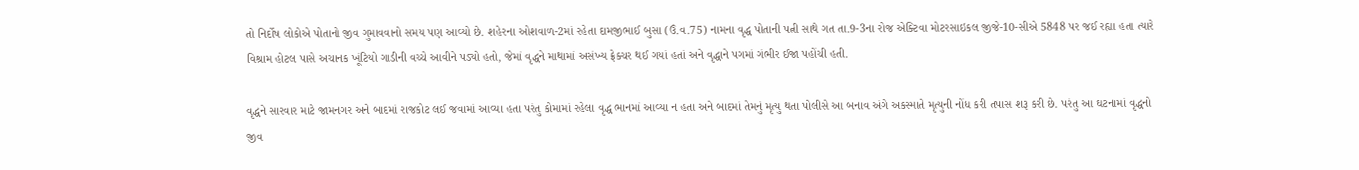તો નિર્દોષ લોકોએ પોતાનો જીવ ગુમાવવાનો સમય પણ આવ્યો છે. શહેરના ઓશવાળ-2માં રહેતા દામજીભાઈ બુસા (ઉં.વ.75) નામના વૃદ્ધ પોતાની પત્ની સાથે ગત તા.9-3ના રોજ એક્ટિવા મોટરસાઇકલ જીજે-10-સીએ 5848 પર જઈ રહ્યા હતા ત્યારે વિશ્રામ હોટલ પાસે અચાનક ખૂંટિયો ગાડીની વચ્ચે આવીને પડ્યો હતો, જેમાં વૃદ્ધને માથામાં અસંખ્ય ફ્રેક્ચર થઈ ગયાં હતાં અને વૃદ્ધાને પગમાં ગંભીર ઈજા પહોંચી હતી.

વૃદ્ધને સારવાર માટે જામનગર અને બાદમાં રાજકોટ લઈ જવામાં આવ્યા હતા પરંતુ કોમામાં રહેલા વૃદ્ધ ભાનમાં આવ્યા ન હતા અને બાદમાં તેમનું મૃત્યુ થતા પોલીસે આ બનાવ અંગે અકસ્માતે મૃત્યુની નોંધ કરી તપાસ શરૂ કરી છે. પરંતુ આ ઘટનામાં વૃદ્ધનો જીવ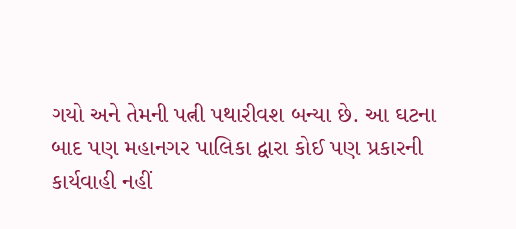ગયો અને તેમની પત્ની પથારીવશ બન્યા છે. આ ઘટના બાદ પણ મહાનગર પાલિકા દ્વારા કોઈ પણ પ્રકારની કાર્યવાહી નહીં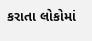કરાતા લોકોમાં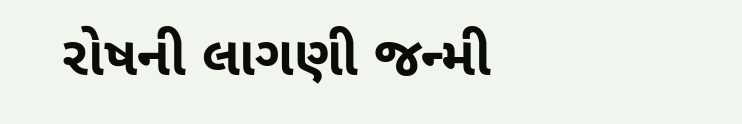રોષની લાગણી જન્મી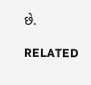છે.

RELATED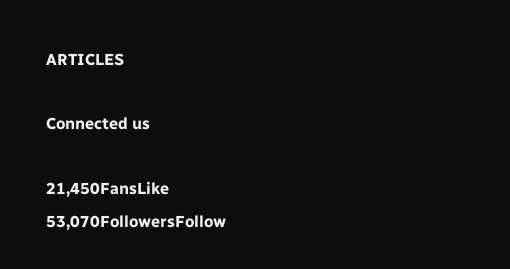ARTICLES

Connected us

21,450FansLike
53,070FollowersFollow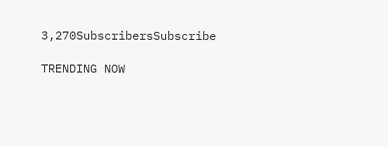3,270SubscribersSubscribe

TRENDING NOW